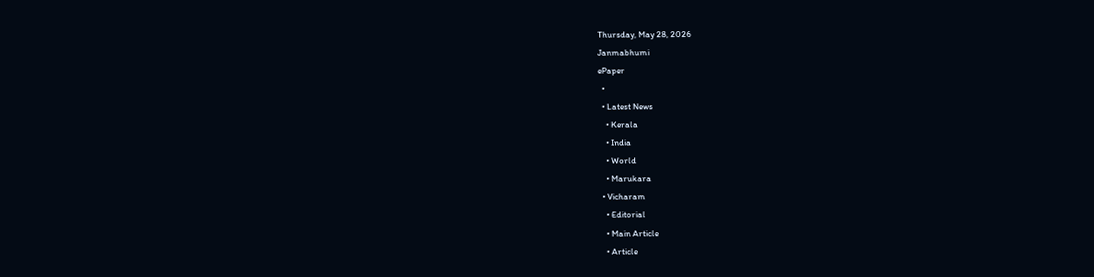Thursday, May 28, 2026
Janmabhumi
ePaper
  •
  • Latest News
    • Kerala
    • India
    • World
    • Marukara
  • Vicharam
    • Editorial
    • Main Article
    • Article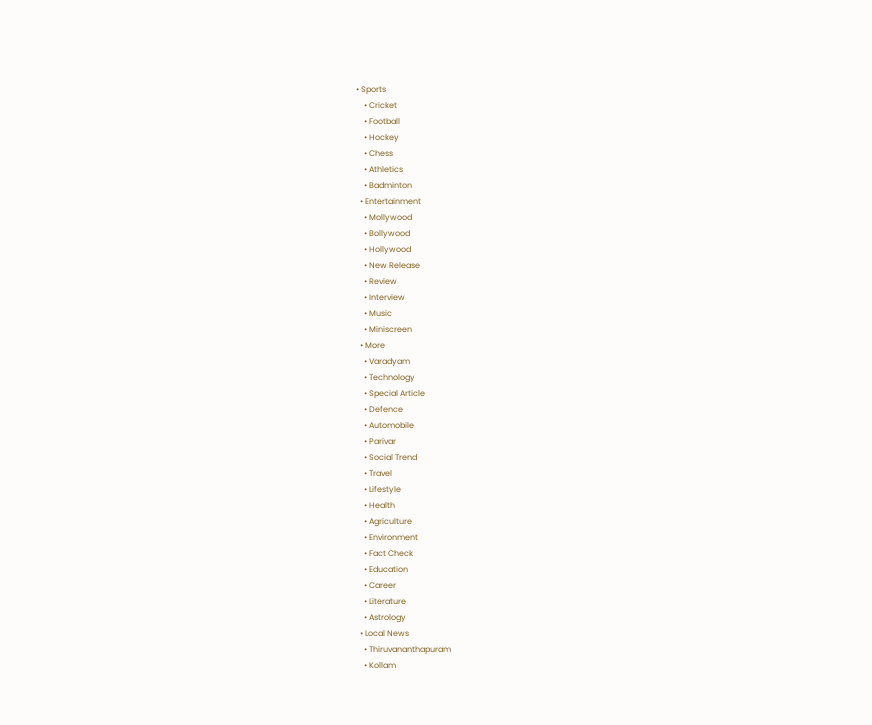• Sports
    • Cricket
    • Football
    • Hockey
    • Chess
    • Athletics
    • Badminton
  • Entertainment
    • Mollywood
    • Bollywood
    • Hollywood
    • New Release
    • Review
    • Interview
    • Music
    • Miniscreen
  • More
    • Varadyam
    • Technology
    • Special Article
    • Defence
    • Automobile
    • Parivar
    • Social Trend
    • Travel
    • Lifestyle
    • Health
    • Agriculture
    • Environment
    • Fact Check
    • Education
    • Career
    • Literature
    • Astrology
  • Local News
    • Thiruvananthapuram
    • Kollam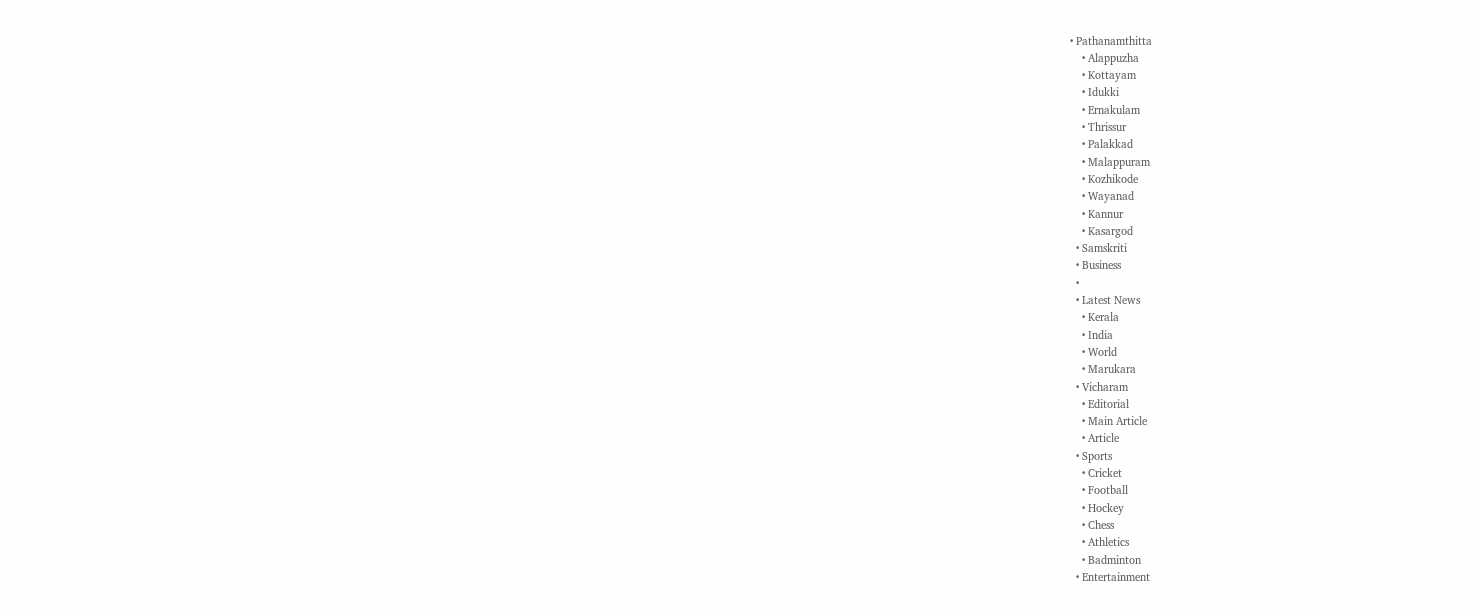• Pathanamthitta
    • Alappuzha
    • Kottayam
    • Idukki
    • Ernakulam
    • Thrissur
    • Palakkad
    • Malappuram
    • Kozhikode
    • Wayanad
    • Kannur
    • Kasargod
  • Samskriti
  • Business
  •
  • Latest News
    • Kerala
    • India
    • World
    • Marukara
  • Vicharam
    • Editorial
    • Main Article
    • Article
  • Sports
    • Cricket
    • Football
    • Hockey
    • Chess
    • Athletics
    • Badminton
  • Entertainment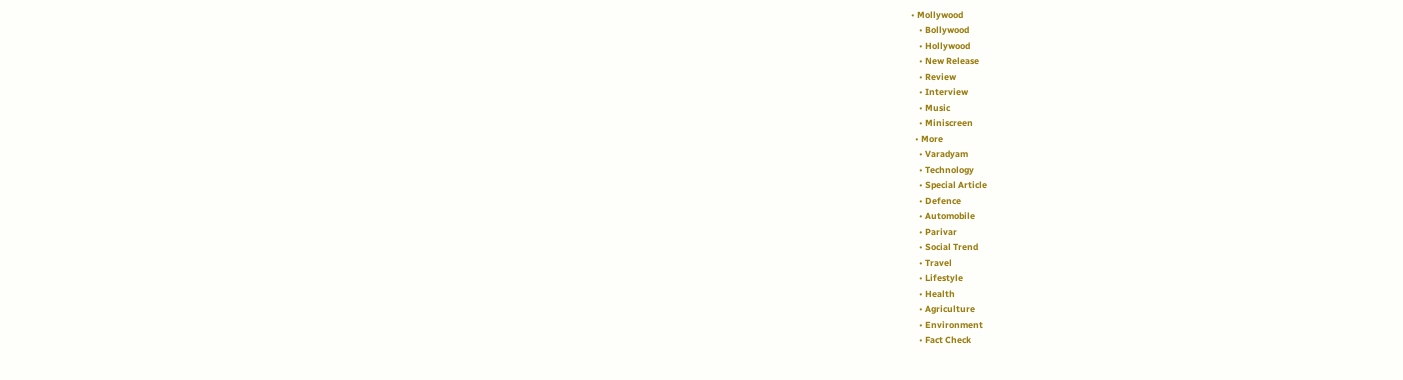• Mollywood
    • Bollywood
    • Hollywood
    • New Release
    • Review
    • Interview
    • Music
    • Miniscreen
  • More
    • Varadyam
    • Technology
    • Special Article
    • Defence
    • Automobile
    • Parivar
    • Social Trend
    • Travel
    • Lifestyle
    • Health
    • Agriculture
    • Environment
    • Fact Check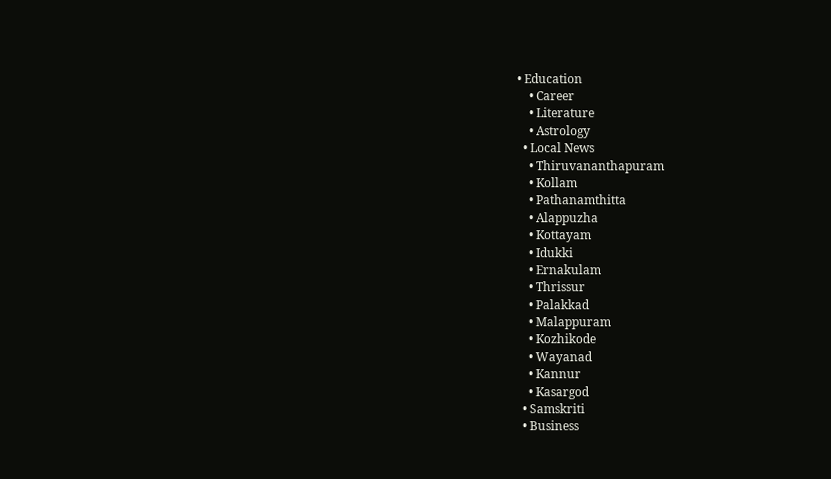• Education
    • Career
    • Literature
    • Astrology
  • Local News
    • Thiruvananthapuram
    • Kollam
    • Pathanamthitta
    • Alappuzha
    • Kottayam
    • Idukki
    • Ernakulam
    • Thrissur
    • Palakkad
    • Malappuram
    • Kozhikode
    • Wayanad
    • Kannur
    • Kasargod
  • Samskriti
  • Business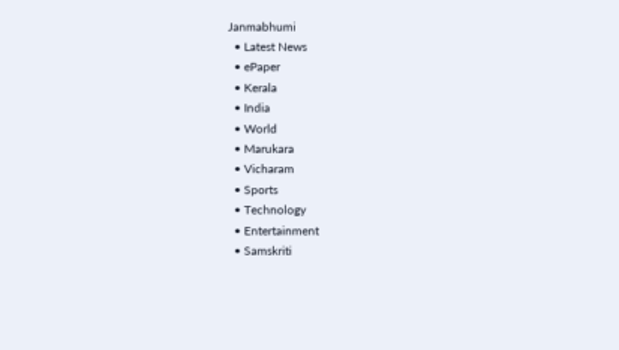Janmabhumi
  • Latest News
  • ePaper
  • Kerala
  • India
  • World
  • Marukara
  • Vicharam
  • Sports
  • Technology
  • Entertainment
  • Samskriti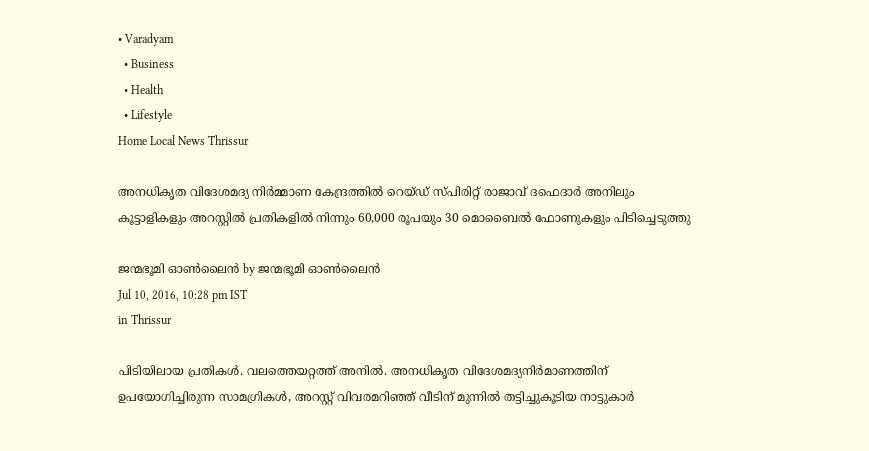• Varadyam
  • Business
  • Health
  • Lifestyle
Home Local News Thrissur

അനധികൃത വിദേശമദ്യ നിര്‍മ്മാണ കേന്ദ്രത്തില്‍ റെയ്ഡ് സ്പിരിറ്റ് രാജാവ് ദഫെദാര്‍ അനിലും കൂട്ടാളികളും അറസ്റ്റില്‍ പ്രതികളില്‍ നിന്നും 60,000 രൂപയും 30 മൊബൈല്‍ ഫോണുകളും പിടിച്ചെടുത്തു

ജന്മഭൂമി ഓണ്‍ലൈന്‍ by ജന്മഭൂമി ഓണ്‍ലൈന്‍
Jul 10, 2016, 10:28 pm IST
in Thrissur

പിടിയിലായ പ്രതികള്‍. വലത്തെയറ്റത്ത് അനില്‍. അനധികൃത വിദേശമദ്യനിര്‍മാണത്തിന് ഉപയോഗിച്ചിരുന്ന സാമഗ്രികള്‍, അറസ്റ്റ് വിവരമറിഞ്ഞ് വീടിന് മുന്നില്‍ തട്ടിച്ചുകൂടിയ നാട്ടുകാര്‍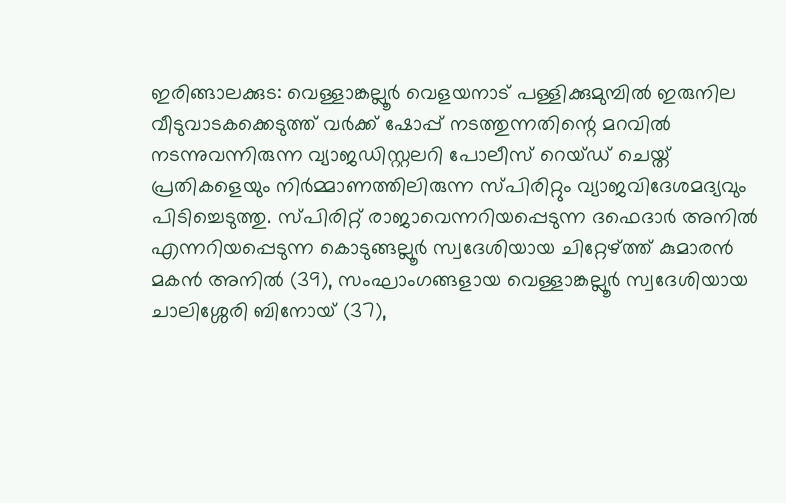ഇരിങ്ങാലക്കുട: വെള്ളാങ്കല്ലൂര്‍ വെളയനാട് പള്ളിക്കുമുമ്പില്‍ ഇരുനില വീടുവാടകക്കെടുത്ത് വര്‍ക്ക് ഷോപ്പ് നടത്തുന്നതിന്റെ മറവില്‍ നടന്നുവന്നിരുന്ന വ്യാജഡിസ്റ്റലറി പോലീസ് റെയ്ഡ് ചെയ്ത് പ്രതികളെയും നിര്‍മ്മാണത്തിലിരുന്ന സ്പിരിറ്റും വ്യാജവിദേശമദ്യവും പിടിച്ചെടുത്തു. സ്പിരിറ്റ് രാജാവെന്നറിയപ്പെടുന്ന ദഫെദാര്‍ അനില്‍ എന്നറിയപ്പെടുന്ന കൊടുങ്ങല്ലൂര്‍ സ്വദേശിയായ ചിറ്റേഴ്‌ത്ത് കുമാരന്‍ മകന്‍ അനില്‍ (39), സംഘാംഗങ്ങളായ വെള്ളാങ്കല്ലൂര്‍ സ്വദേശിയായ ചാലിശ്ശേരി ബിനോയ് (37),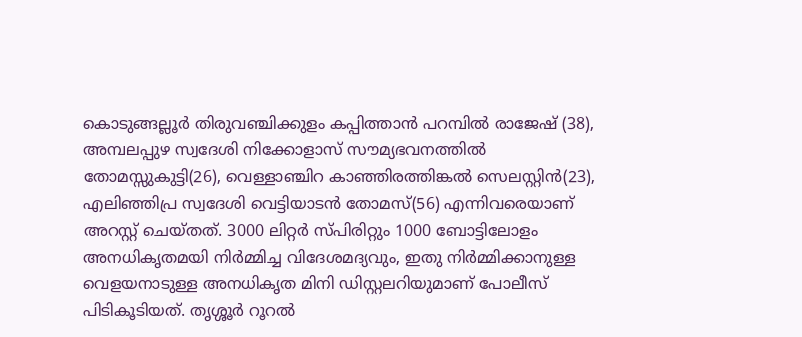കൊടുങ്ങല്ലൂര്‍ തിരുവഞ്ചിക്കുളം കപ്പിത്താന്‍ പറമ്പില്‍ രാജേഷ് (38), അമ്പലപ്പുഴ സ്വദേശി നിക്കോളാസ് സൗമ്യഭവനത്തില്‍ തോമസ്സുകുട്ടി(26), വെള്ളാഞ്ചിറ കാഞ്ഞിരത്തിങ്കല്‍ സെലസ്റ്റിന്‍(23), എലിഞ്ഞിപ്ര സ്വദേശി വെട്ടിയാടന്‍ തോമസ്(56) എന്നിവരെയാണ് അറസ്റ്റ് ചെയ്തത്. 3000 ലിറ്റര്‍ സ്പിരിറ്റും 1000 ബോട്ടിലോളം അനധികൃതമയി നിര്‍മ്മിച്ച വിദേശമദ്യവും, ഇതു നിര്‍മ്മിക്കാനുള്ള വെളയനാടുള്ള അനധികൃത മിനി ഡിസ്റ്റലറിയുമാണ് പോലീസ് പിടികൂടിയത്. തൃശ്ശൂര്‍ റൂറല്‍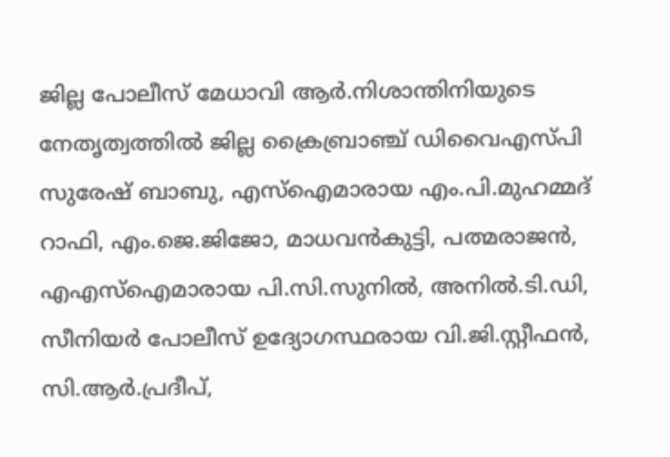ജില്ല പോലീസ് മേധാവി ആര്‍.നിശാന്തിനിയുടെ നേതൃത്വത്തില്‍ ജില്ല ക്രൈബ്രാഞ്ച് ഡിവൈഎസ്പി സുരേഷ് ബാബു, എസ്‌ഐമാരായ എം.പി.മുഹമ്മദ് റാഫി, എം.ജെ.ജിജോ, മാധവന്‍കുട്ടി, പത്മരാജന്‍, എഎസ്‌ഐമാരായ പി.സി.സുനില്‍, അനില്‍.ടി.ഡി, സീനിയര്‍ പോലീസ് ഉദ്യോഗസ്ഥരായ വി.ജി.സ്റ്റീഫന്‍, സി.ആര്‍.പ്രദീപ്,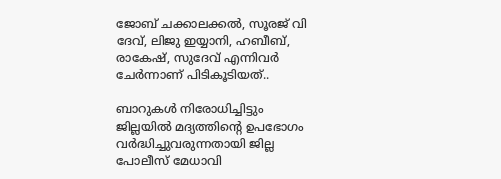ജോബ് ചക്കാലക്കല്‍, സൂരജ് വി ദേവ്, ലിജു ഇയ്യാനി, ഹബീബ്, രാകേഷ്, സുദേവ് എന്നിവര്‍ ചേര്‍ന്നാണ് പിടികൂടിയത്..

ബാറുകള്‍ നിരോധിച്ചിട്ടും ജില്ലയില്‍ മദ്യത്തിന്റെ ഉപഭോഗം വര്‍ദ്ധിച്ചുവരുന്നതായി ജില്ല പോലീസ് മേധാവി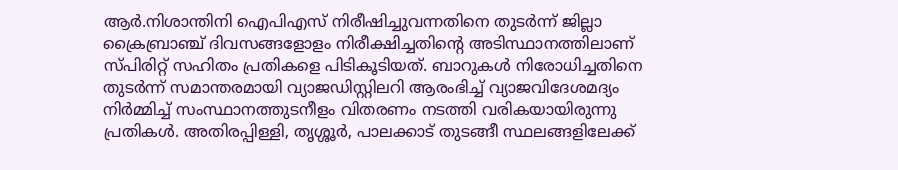ആര്‍.നിശാന്തിനി ഐപിഎസ് നിരീഷിച്ചുവന്നതിനെ തുടര്‍ന്ന് ജില്ലാ ക്രൈബ്രാഞ്ച് ദിവസങ്ങളോളം നിരീക്ഷിച്ചതിന്റെ അടിസ്ഥാനത്തിലാണ് സ്പിരിറ്റ് സഹിതം പ്രതികളെ പിടികൂടിയത്. ബാറുകള്‍ നിരോധിച്ചതിനെ തുടര്‍ന്ന് സമാന്തരമായി വ്യാജഡിസ്റ്റിലറി ആരംഭിച്ച് വ്യാജവിദേശമദ്യം നിര്‍മ്മിച്ച് സംസ്ഥാനത്തുടനീളം വിതരണം നടത്തി വരികയായിരുന്നു പ്രതികള്‍. അതിരപ്പിള്ളി, തൃശ്ശൂര്‍, പാലക്കാട് തുടങ്ങീ സ്ഥലങ്ങളിലേക്ക്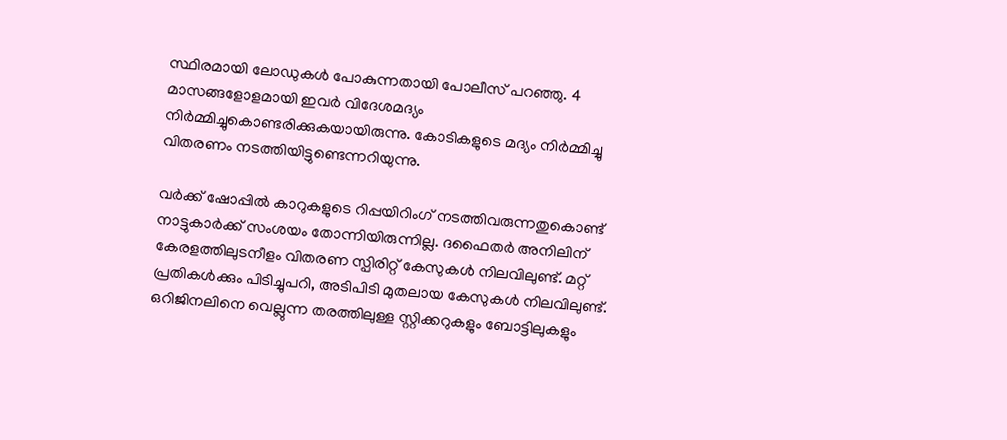സ്ഥിരമായി ലോഡുകള്‍ പോകുന്നതായി പോലീസ് പറഞ്ഞു. 4 മാസങ്ങളോളമായി ഇവര്‍ വിദേശമദ്യം നിര്‍മ്മിച്ചുകൊണ്ടരിക്കുകയായിരുന്നു. കോടികളുടെ മദ്യം നിര്‍മ്മിച്ചു വിതരണം നടത്തിയിട്ടുണ്ടെന്നറിയുന്നു.

വര്‍ക്ക് ഷോപ്പില്‍ കാറുകളുടെ റിപ്പയിറിംഗ് നടത്തിവരുന്നതുകൊണ്ട് നാട്ടുകാര്‍ക്ക് സംശയം തോന്നിയിരുന്നില്ല. ദഫൈതര്‍ അനിലിന് കേരളത്തിലുടനീളം വിതരണ സ്പിരിറ്റ് കേസുകള്‍ നിലവിലുണ്ട്. മറ്റ് പ്രതികള്‍ക്കും പിടിച്ചുപറി, അടിപിടി മുതലായ കേസുകള്‍ നിലവിലുണ്ട്. ഒറിജിനലിനെ വെല്ലുന്ന തരത്തിലുള്ള സ്റ്റിക്കറുകളും ബോട്ടിലുകളും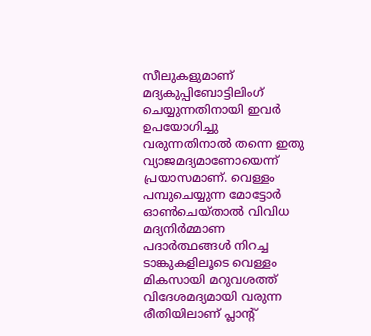സീലുകളുമാണ് മദ്യകുപ്പിബോട്ടിലിംഗ് ചെയ്യുന്നതിനായി ഇവര്‍ ഉപയോഗിച്ചു വരുന്നതിനാല്‍ തന്നെ ഇതു വ്യാജമദ്യമാണോയെന്ന് പ്രയാസമാണ്. വെള്ളം പമ്പുചെയ്യുന്ന മോട്ടോര്‍ ഓണ്‍ചെയ്താല്‍ വിവിധ മദ്യനിര്‍മ്മാണ പദാര്‍ത്ഥങ്ങള്‍ നിറച്ച ടാങ്കുകളിലൂടെ വെള്ളം മികസായി മറുവശത്ത് വിദേശമദ്യമായി വരുന്ന രീതിയിലാണ് പ്ലാന്റ്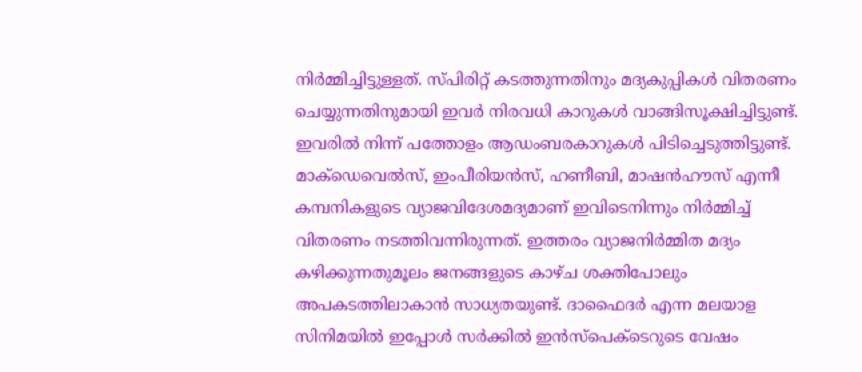നിര്‍മ്മിച്ചിട്ടുള്ളത്. സ്പിരിറ്റ് കടത്തുന്നതിനും മദ്യകുപ്പികള്‍ വിതരണം ചെയ്യുന്നതിനുമായി ഇവര്‍ നിരവധി കാറുകള്‍ വാങ്ങിസൂക്ഷിച്ചിട്ടുണ്ട്. ഇവരില്‍ നിന്ന് പത്തോളം ആഡംബരകാറുകള്‍ പിടിച്ചെടുത്തിട്ടുണ്ട്. മാക്‌ഡെവെല്‍സ്, ഇംപീരിയന്‍സ്, ഹണീബി, മാഷന്‍ഹൗസ് എന്നീ കമ്പനികളുടെ വ്യാജവിദേശമദ്യമാണ് ഇവിടെനിന്നും നിര്‍മ്മിച്ച് വിതരണം നടത്തിവന്നിരുന്നത്. ഇത്തരം വ്യാജനിര്‍മ്മിത മദ്യം കഴിക്കുന്നതുമൂലം ജനങ്ങളുടെ കാഴ്ച ശക്തിപോലും അപകടത്തിലാകാന്‍ സാധ്യതയുണ്ട്. ദാഫൈദര്‍ എന്ന മലയാള സിനിമയില്‍ ഇപ്പോള്‍ സര്‍ക്കില്‍ ഇന്‍സ്‌പെക്ടെറുടെ വേഷം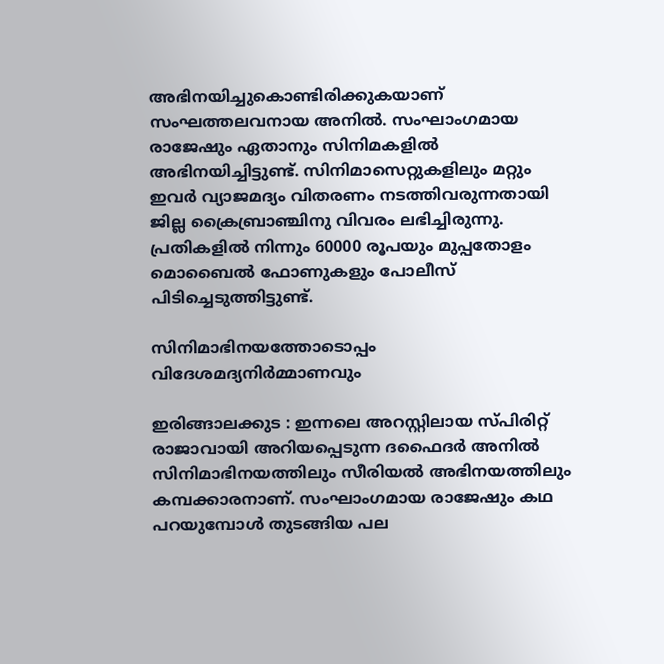അഭിനയിച്ചുകൊണ്ടിരിക്കുകയാണ് സംഘത്തലവനായ അനില്‍. സംഘാംഗമായ രാജേഷും ഏതാനും സിനിമകളില്‍ അഭിനയിച്ചിട്ടുണ്ട്. സിനിമാസെറ്റുകളിലും മറ്റും ഇവര്‍ വ്യാജമദ്യം വിതരണം നടത്തിവരുന്നതായി ജില്ല ക്രൈബ്രാഞ്ചിനു വിവരം ലഭിച്ചിരുന്നു. പ്രതികളില്‍ നിന്നും 60000 രൂപയും മുപ്പതോളം മൊബൈല്‍ ഫോണുകളും പോലീസ് പിടിച്ചെടുത്തിട്ടുണ്ട്.

സിനിമാഭിനയത്തോടൊപ്പം വിദേശമദ്യനിര്‍മ്മാണവും

ഇരിങ്ങാലക്കുട : ഇന്നലെ അറസ്റ്റിലായ സ്പിരിറ്റ് രാജാവായി അറിയപ്പെടുന്ന ദഫൈദര്‍ അനില്‍ സിനിമാഭിനയത്തിലും സീരിയല്‍ അഭിനയത്തിലും കമ്പക്കാരനാണ്. സംഘാംഗമായ രാജേഷും കഥ പറയുമ്പോള്‍ തുടങ്ങിയ പല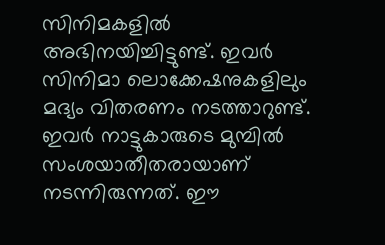സിനിമകളില്‍ അഭിനയിച്ചിട്ടുണ്ട്. ഇവര്‍ സിനിമാ ലൊക്കേഷനുകളിലും മദ്യം വിതരണം നടത്താറുണ്ട്. ഇവര്‍ നാട്ടുകാരുടെ മുമ്പില്‍ സംശയാതീതരായാണ് നടന്നിരുന്നത്. ഈ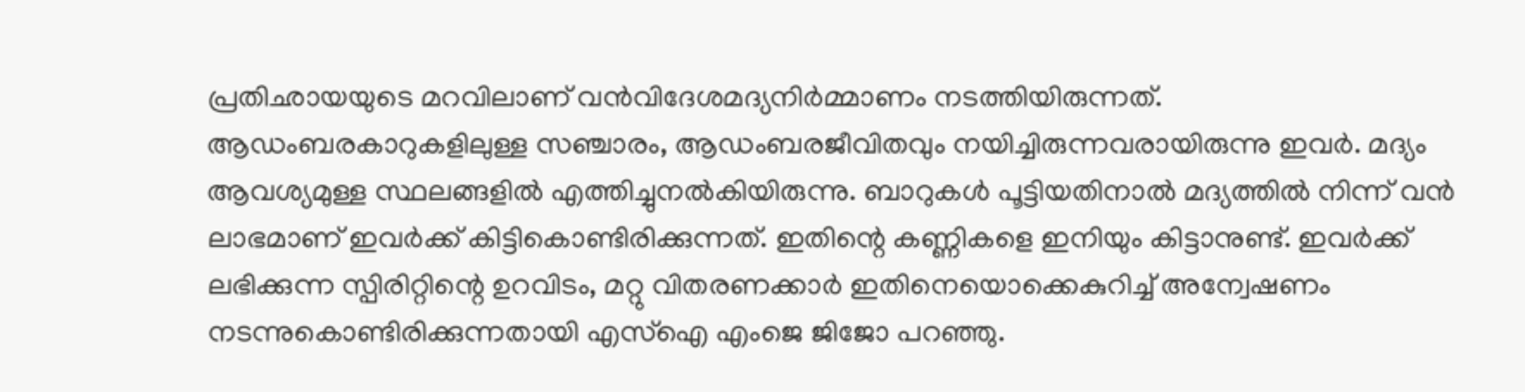പ്രതിഛായയുടെ മറവിലാണ് വന്‍വിദേശമദ്യനിര്‍മ്മാണം നടത്തിയിരുന്നത്. ആഡംബരകാറുകളിലുള്ള സഞ്ചാരം, ആഡംബരജീവിതവും നയിച്ചിരുന്നവരായിരുന്നു ഇവര്‍. മദ്യം ആവശ്യമുള്ള സ്ഥലങ്ങളില്‍ എത്തിച്ചുനല്‍കിയിരുന്നു. ബാറുകള്‍ പൂട്ടിയതിനാല്‍ മദ്യത്തില്‍ നിന്ന് വന്‍ ലാഭമാണ് ഇവര്‍ക്ക് കിട്ടികൊണ്ടിരിക്കുന്നത്. ഇതിന്റെ കണ്ണികളെ ഇനിയും കിട്ടാനുണ്ട്. ഇവര്‍ക്ക് ലഭിക്കുന്ന സ്പിരിറ്റിന്റെ ഉറവിടം, മറ്റു വിതരണക്കാര്‍ ഇതിനെയൊക്കെകുറിച്ച് അന്വേഷണം നടന്നുകൊണ്ടിരിക്കുന്നതായി എസ്‌ഐ എംജെ ജിജോ പറഞ്ഞു.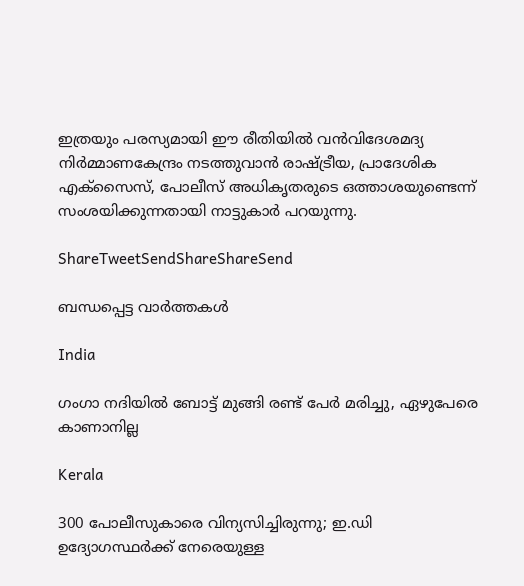ഇത്രയും പരസ്യമായി ഈ രീതിയില്‍ വന്‍വിദേശമദ്യ നിര്‍മ്മാണകേന്ദ്രം നടത്തുവാന്‍ രാഷ്‌ട്രീയ, പ്രാദേശിക എക്‌സൈസ്, പോലീസ് അധികൃതരുടെ ഒത്താശയുണ്ടെന്ന് സംശയിക്കുന്നതായി നാട്ടുകാര്‍ പറയുന്നു.

ShareTweetSendShareShareSend

ബന്ധപ്പെട്ട വാര്‍ത്തകള്‍

India

ഗംഗാ നദിയില്‍ ബോട്ട് മുങ്ങി രണ്ട് പേര്‍ മരിച്ചു, ഏഴുപേരെ കാണാനില്ല

Kerala

300 പോലീസുകാരെ വിന്യസിച്ചിരുന്നു; ഇ.ഡി ഉദ്യോഗസ്ഥർക്ക് നേരെയുള്ള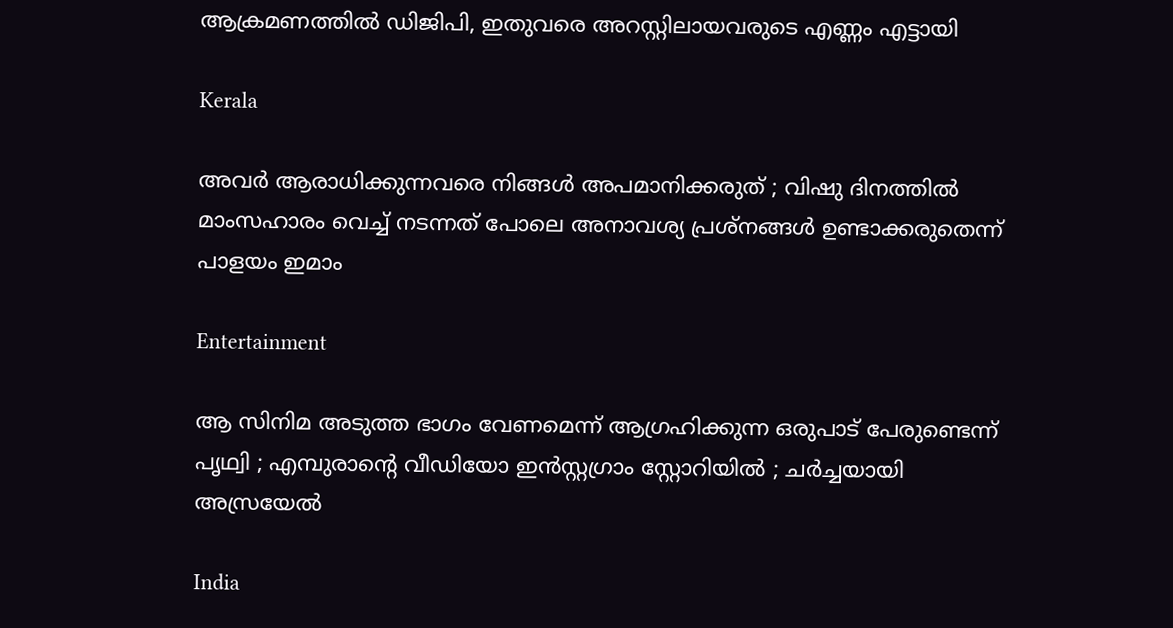ആക്രമണത്തിൽ ഡിജിപി, ഇതുവരെ അറസ്റ്റിലായവരുടെ എണ്ണം എട്ടായി

Kerala

അവർ ആരാധിക്കുന്നവരെ നിങ്ങൾ അപമാനിക്കരുത് ; വിഷു ദിനത്തിൽ മാംസഹാരം വെച്ച് നടന്നത് പോലെ അനാവശ്യ പ്രശ്നങ്ങൾ ഉണ്ടാക്കരുതെന്ന് പാളയം ഇമാം

Entertainment

ആ സിനിമ അടുത്ത ഭാഗം വേണമെന്ന് ആഗ്രഹിക്കുന്ന ഒരുപാട് പേരുണ്ടെന്ന് പൃഥ്വി ; എമ്പുരാന്റെ വീഡിയോ ഇൻസ്റ്റഗ്രാം സ്റ്റോറിയിൽ ; ചർച്ചയായി അസ്രയേൽ

India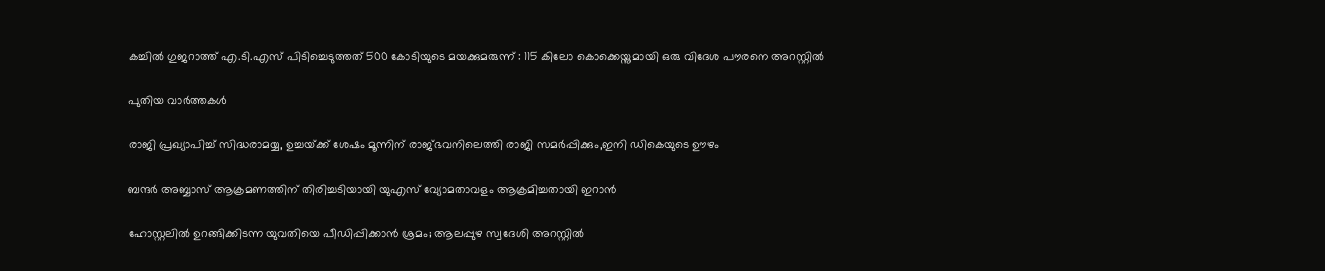കച്ചിൽ ഗുജറാത്ത് എ.ടി.എസ് പിടിച്ചെടുത്തത് 500 കോടിയുടെ മയക്കുമരുന്ന് : 115 കിലോ കൊക്കെയ്നുമായി ഒരു വിദേശ പൗരനെ അറസ്റ്റിൽ

പുതിയ വാര്‍ത്തകള്‍

രാജി പ്രഖ്യാപിച്ച് സിദ്ധരാമയ്യ, ഉച്ചയ്‌ക്ക് ശേഷം മൂന്നിന് രാജ്ഭവനിലെത്തി രാജി സമര്‍പ്പിക്കും,ഇനി ഡികെയുടെ ഊഴം

ബന്ദര്‍ അബ്ബാസ് ആക്രമണത്തിന് തിരിച്ചടിയായി യുഎസ് വ്യോമതാവളം ആക്രമിച്ചതായി ഇറാൻ

ഹോസ്റ്റലില്‍ ഉറങ്ങിക്കിടന്ന യുവതിയെ പീഡിപ്പിക്കാൻ ശ്രമം; ആലപ്പുഴ സ്വദേശി അറസ്റ്റില്‍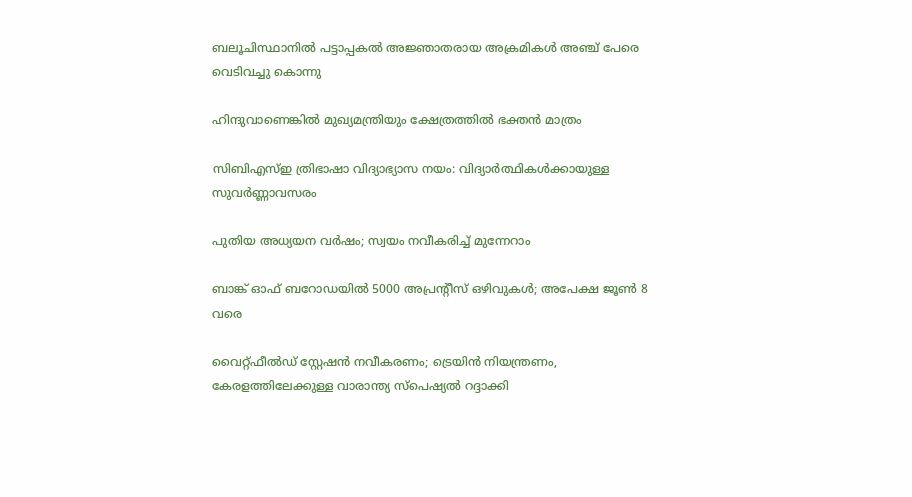ബലൂചിസ്ഥാനിൽ പട്ടാപ്പകൽ അജ്ഞാതരായ അക്രമികൾ അഞ്ച് പേരെ വെടിവച്ചു കൊന്നു

ഹിന്ദുവാണെങ്കില്‍ മുഖ്യമന്ത്രിയും ക്ഷേത്രത്തില്‍ ഭക്തന്‍ മാത്രം

സിബിഎസ്ഇ ത്രിഭാഷാ വിദ്യാഭ്യാസ നയം: വിദ്യാര്‍ത്ഥികള്‍ക്കായുള്ള സുവര്‍ണ്ണാവസരം

പുതിയ അധ്യയന വര്‍ഷം; സ്വയം നവീകരിച്ച് മുന്നേറാം

ബാങ്ക് ഓഫ് ബറോഡയില്‍ 5000 അപ്രന്റീസ് ഒഴിവുകള്‍; അപേക്ഷ ജൂണ്‍ 8 വരെ

വൈറ്റ്ഫീൽഡ് സ്റ്റേഷൻ നവീകരണം; ട്രെയിന്‍ നിയന്ത്രണം, കേരളത്തിലേക്കുള്ള വാരാന്ത്യ സ്പെഷ്യൽ റദ്ദാക്കി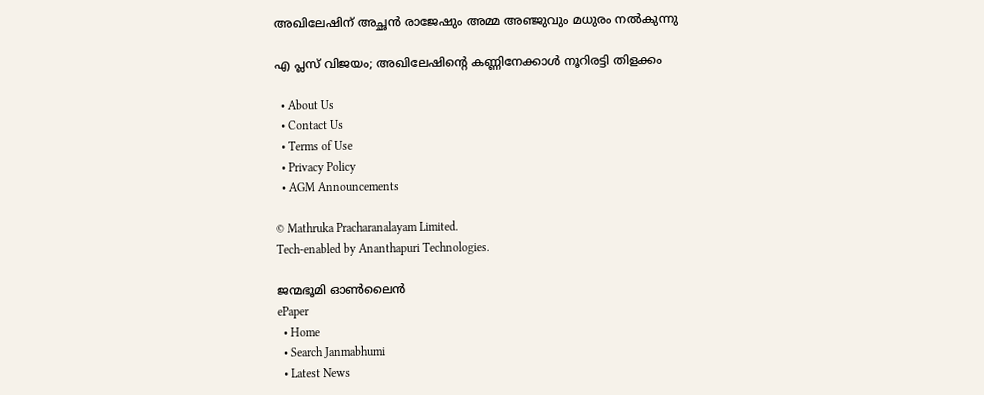അഖിലേഷിന് അച്ഛന്‍ രാജേഷും അമ്മ അഞ്ജുവും മധുരം നല്‍കുന്നു

എ പ്ലസ് വിജയം; അഖിലേഷിന്റെ കണ്ണിനേക്കാള്‍ നൂറിരട്ടി തിളക്കം

  • About Us
  • Contact Us
  • Terms of Use
  • Privacy Policy
  • AGM Announcements

© Mathruka Pracharanalayam Limited.
Tech-enabled by Ananthapuri Technologies.

ജന്മഭൂമി ഓണ്‍ലൈന്‍
ePaper
  • Home
  • Search Janmabhumi
  • Latest News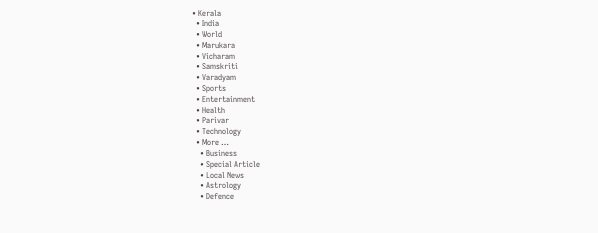• Kerala
  • India
  • World
  • Marukara
  • Vicharam
  • Samskriti
  • Varadyam
  • Sports
  • Entertainment
  • Health
  • Parivar
  • Technology
  • More …
    • Business
    • Special Article
    • Local News
    • Astrology
    • Defence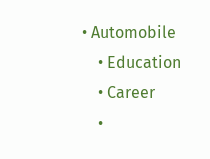• Automobile
    • Education
    • Career
    •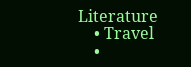Literature
    • Travel
    •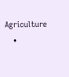Agriculture
    •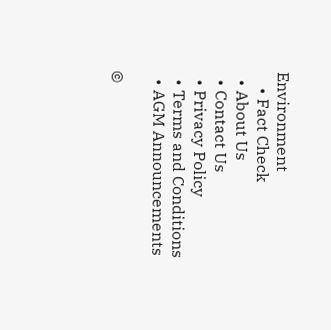Environment
    • Fact Check
  • About Us
  • Contact Us
  • Privacy Policy
  • Terms and Conditions
  • AGM Announcements

©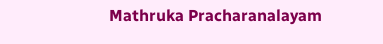Mathruka Pracharanalayam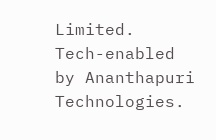Limited.
Tech-enabled by Ananthapuri Technologies.